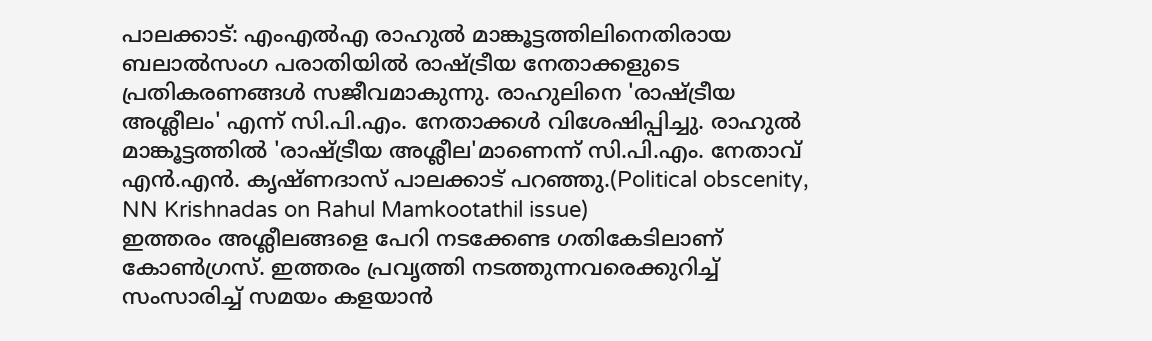പാലക്കാട്: എംഎൽഎ രാഹുൽ മാങ്കൂട്ടത്തിലിനെതിരായ ബലാൽസംഗ പരാതിയിൽ രാഷ്ട്രീയ നേതാക്കളുടെ പ്രതികരണങ്ങൾ സജീവമാകുന്നു. രാഹുലിനെ 'രാഷ്ട്രീയ അശ്ലീലം' എന്ന് സി.പി.എം. നേതാക്കൾ വിശേഷിപ്പിച്ചു. രാഹുൽ മാങ്കൂട്ടത്തിൽ 'രാഷ്ട്രീയ അശ്ലീല'മാണെന്ന് സി.പി.എം. നേതാവ് എൻ.എൻ. കൃഷ്ണദാസ് പാലക്കാട് പറഞ്ഞു.(Political obscenity, NN Krishnadas on Rahul Mamkootathil issue)
ഇത്തരം അശ്ലീലങ്ങളെ പേറി നടക്കേണ്ട ഗതികേടിലാണ് കോൺഗ്രസ്. ഇത്തരം പ്രവൃത്തി നടത്തുന്നവരെക്കുറിച്ച് സംസാരിച്ച് സമയം കളയാൻ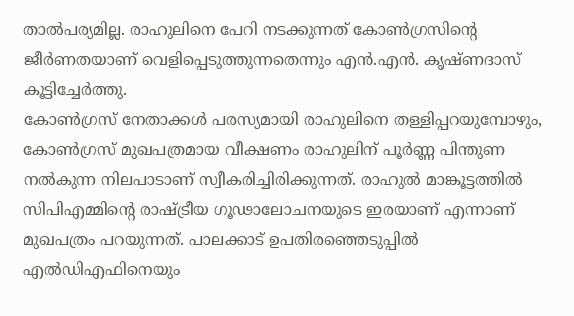താൽപര്യമില്ല. രാഹുലിനെ പേറി നടക്കുന്നത് കോൺഗ്രസിന്റെ ജീർണതയാണ് വെളിപ്പെടുത്തുന്നതെന്നും എൻ.എൻ. കൃഷ്ണദാസ് കൂട്ടിച്ചേർത്തു.
കോൺഗ്രസ് നേതാക്കൾ പരസ്യമായി രാഹുലിനെ തള്ളിപ്പറയുമ്പോഴും, കോൺഗ്രസ് മുഖപത്രമായ വീക്ഷണം രാഹുലിന് പൂർണ്ണ പിന്തുണ നൽകുന്ന നിലപാടാണ് സ്വീകരിച്ചിരിക്കുന്നത്. രാഹുൽ മാങ്കൂട്ടത്തിൽ സിപിഎമ്മിന്റെ രാഷ്ട്രീയ ഗൂഢാലോചനയുടെ ഇരയാണ് എന്നാണ് മുഖപത്രം പറയുന്നത്. പാലക്കാട് ഉപതിരഞ്ഞെടുപ്പിൽ എൽഡിഎഫിനെയും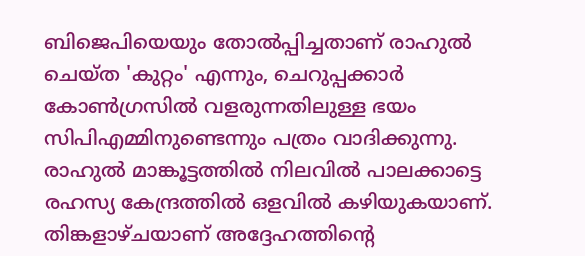ബിജെപിയെയും തോൽപ്പിച്ചതാണ് രാഹുൽ ചെയ്ത 'കുറ്റം' എന്നും, ചെറുപ്പക്കാർ കോൺഗ്രസിൽ വളരുന്നതിലുള്ള ഭയം സിപിഎമ്മിനുണ്ടെന്നും പത്രം വാദിക്കുന്നു.
രാഹുൽ മാങ്കൂട്ടത്തിൽ നിലവിൽ പാലക്കാട്ടെ രഹസ്യ കേന്ദ്രത്തിൽ ഒളവിൽ കഴിയുകയാണ്. തിങ്കളാഴ്ചയാണ് അദ്ദേഹത്തിന്റെ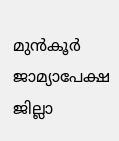മുൻകൂർ ജാമ്യാപേക്ഷ ജില്ലാ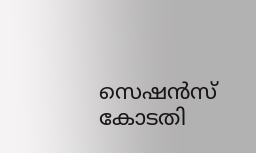സെഷൻസ് കോടതി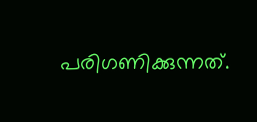പരിഗണിക്കുന്നത്.